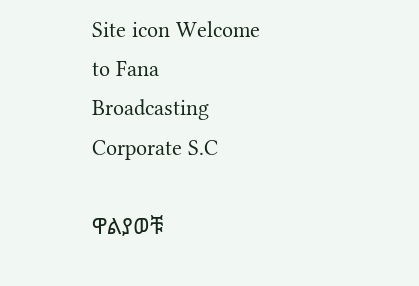Site icon Welcome to Fana Broadcasting Corporate S.C

ዋልያወቹ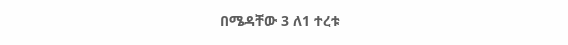በሜዳቸው 3 ለ1 ተረቱ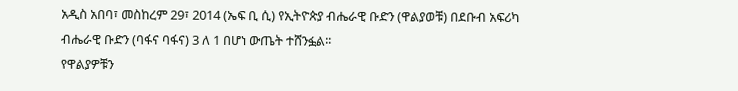አዲስ አበባ፣ መስከረም 29፣ 2014 (ኤፍ ቢ ሲ) የኢትዮጵያ ብሔራዊ ቡድን (ዋልያወቹ) በደቡብ አፍሪካ ብሔራዊ ቡድን (ባፋና ባፋና) 3 ለ 1 በሆነ ውጤት ተሸንፏል፡፡
የዋልያዎቹን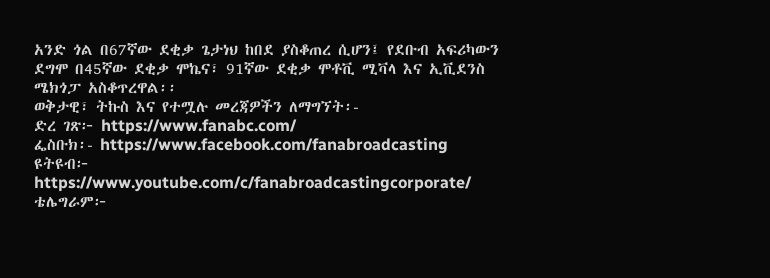አንድ ጎል በ67ኛው ደቂቃ ጌታነህ ከበደ ያስቆጠረ ሲሆን፤ የደቡብ አፍሪካውን ደግሞ በ45ኛው ደቂቃ ሞኬና፣ 91ኛው ደቂቃ ሞቶቪ ሚቫላ እና ኢቪደንስ ሜክጎፓ አስቆጥረዋል፡፡
ወቅታዊ፣ ትኩስ እና የተሟሉ መረጃዎችን ለማግኘት፡-
ድረ ገጽ፦ https://www.fanabc.com/
ፌስቡክ፡- https://www.facebook.com/fanabroadcasting
ዩትዩብ፦ https://www.youtube.com/c/fanabroadcastingcorporate/
ቴሌግራም፦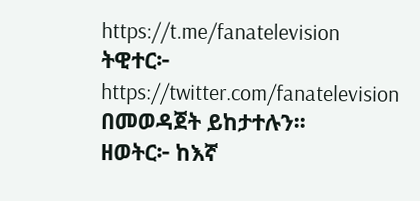https://t.me/fanatelevision
ትዊተር፦ https://twitter.com/fanatelevision በመወዳጀት ይከታተሉን፡፡
ዘወትር፦ ከእኛ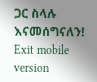ጋር ስላሉ እናመሰግናለን!
Exit mobile version